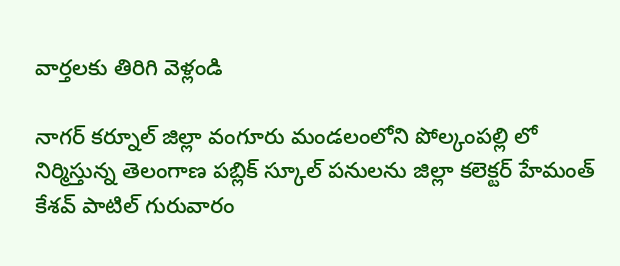వార్తలకు తిరిగి వెళ్లండి

నాగర్ కర్నూల్ జిల్లా వంగూరు మండలంలోని పోల్కంపల్లి లో నిర్మిస్తున్న తెలంగాణ పబ్లిక్ స్కూల్ పనులను జిల్లా కలెక్టర్ హేమంత్ కేశవ్ పాటిల్ గురువారం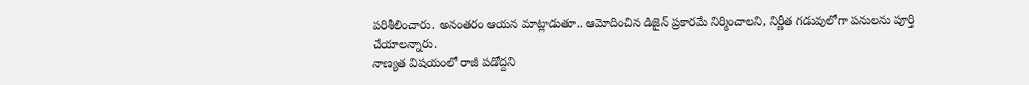పరిశీలించారు. అనంతరం ఆయన మాట్లాడుతూ.. ఆమోదించిన డిజైన్ ప్రకారమే నిర్మించాలని, నిర్ణీత గడువులోగా పనులను పూర్తి చేయాలన్నారు.
నాణ్యత విషయంలో రాజీ పడోద్దని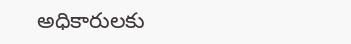అధికారులకు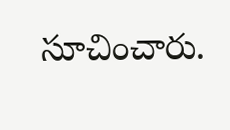సూచించారు.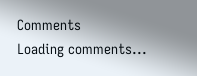Comments
Loading comments...